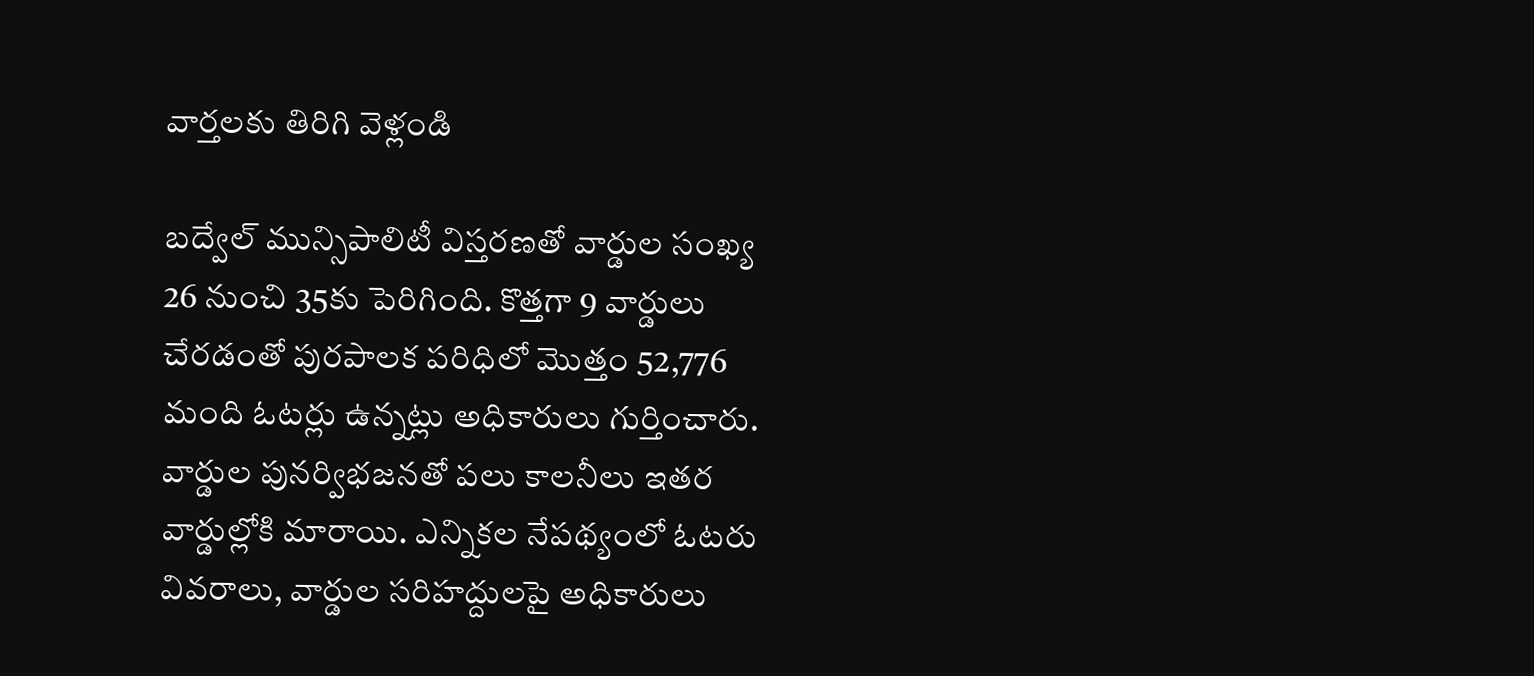వార్తలకు తిరిగి వెళ్లండి

బద్వేల్ మున్సిపాలిటీ విస్తరణతో వార్డుల సంఖ్య 26 నుంచి 35కు పెరిగింది. కొత్తగా 9 వార్డులు చేరడంతో పురపాలక పరిధిలో మొత్తం 52,776 మంది ఓటర్లు ఉన్నట్లు అధికారులు గుర్తించారు.
వార్డుల పునర్విభజనతో పలు కాలనీలు ఇతర వార్డుల్లోకి మారాయి. ఎన్నికల నేపథ్యంలో ఓటరు వివరాలు, వార్డుల సరిహద్దులపై అధికారులు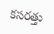కసరత్తు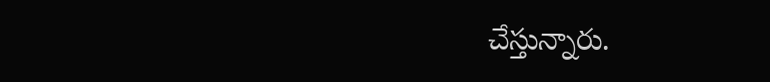చేస్తున్నారు.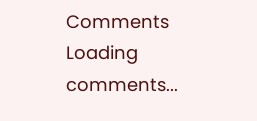Comments
Loading comments...